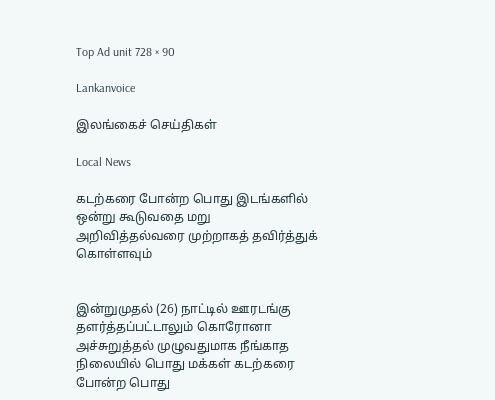Top Ad unit 728 × 90

Lankanvoice

இலங்கைச் செய்திகள்

Local News

கடற்கரை போன்ற பொது இடங்களில் ஒன்று கூடுவதை மறு அறிவித்தல்வரை முற்றாகத் தவிர்த்துக் கொள்ளவும்


இன்றுமுதல் (26) நாட்டில் ஊரடங்கு தளர்த்தப்பட்டாலும் கொரோனா அச்சுறுத்தல் முழுவதுமாக நீங்காத நிலையில் பொது மக்கள் கடற்கரை போன்ற பொது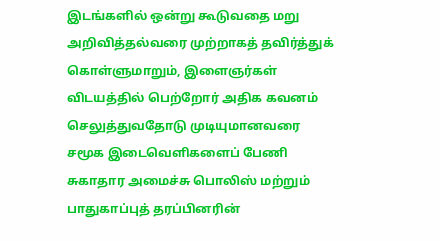இடங்களில் ஒன்று கூடுவதை மறு அறிவித்தல்வரை முற்றாகத் தவிர்த்துக் கொள்ளுமாறும், இளைஞர்கள் விடயத்தில் பெற்றோர் அதிக கவனம் செலுத்துவதோடு முடியுமானவரை சமூக இடைவெளிகளைப் பேணி சுகாதார அமைச்சு பொலிஸ் மற்றும் பாதுகாப்புத் தரப்பினரின்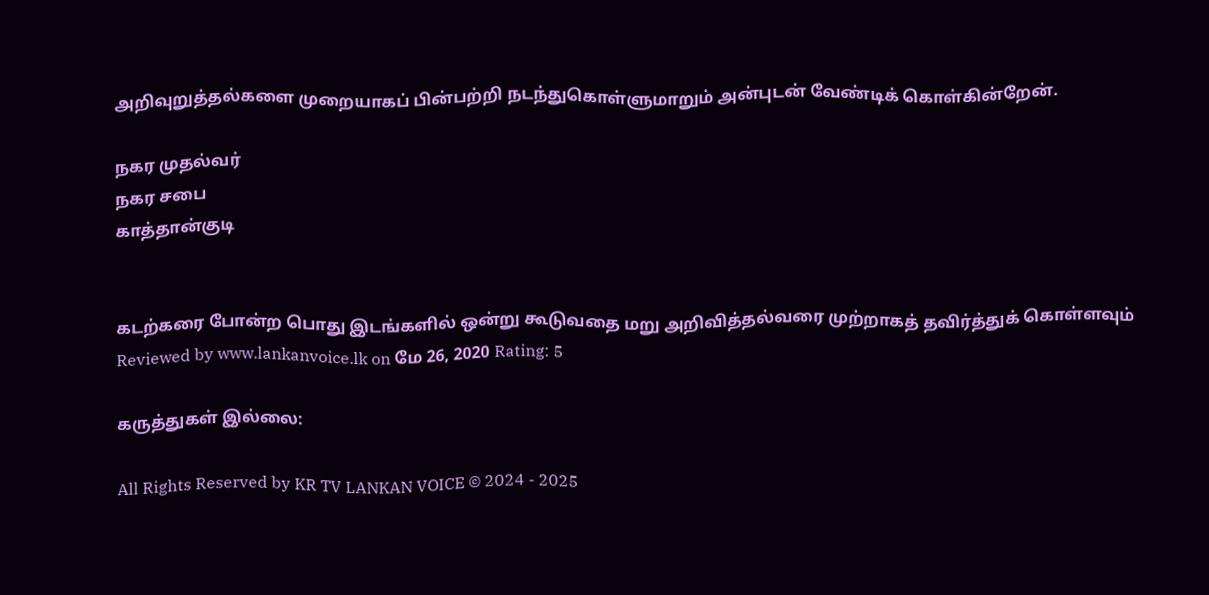அறிவுறுத்தல்களை முறையாகப் பின்பற்றி நடந்துகொள்ளுமாறும் அன்புடன் வேண்டிக் கொள்கின்றேன்.

நகர முதல்வர்
நகர சபை
காத்தான்குடி


கடற்கரை போன்ற பொது இடங்களில் ஒன்று கூடுவதை மறு அறிவித்தல்வரை முற்றாகத் தவிர்த்துக் கொள்ளவும் Reviewed by www.lankanvoice.lk on மே 26, 2020 Rating: 5

கருத்துகள் இல்லை:

All Rights Reserved by KR TV LANKAN VOICE © 2024 - 2025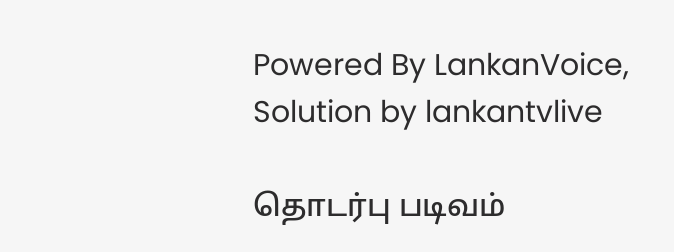Powered By LankanVoice, Solution by lankantvlive

தொடர்பு படிவம்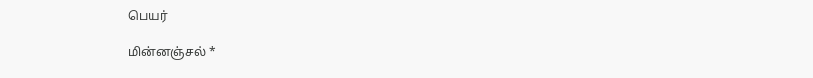பெயர்

மின்னஞ்சல் *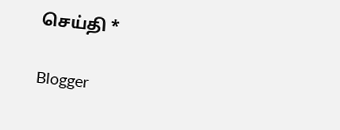செய்தி *

Blogger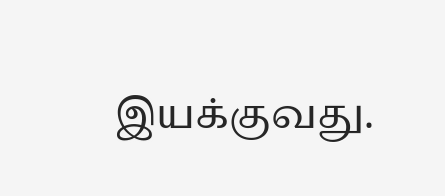இயக்குவது.